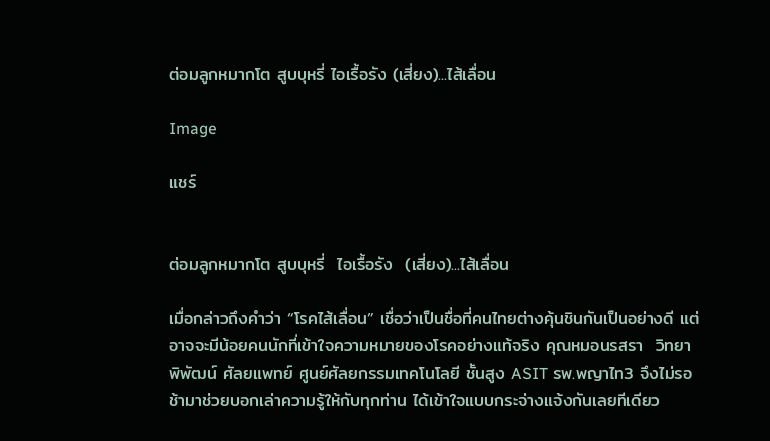ต่อมลูกหมากโต สูบบุหรี่ ไอเรื้อรัง (เสี่ยง)...ไส้เลื่อน

Image

แชร์


ต่อมลูกหมากโต สูบบุหรี่  ไอเรื้อรัง  (เสี่ยง)...ไส้เลื่อน

เมื่อกล่าวถึงคำว่า “โรคไส้เลื่อน” เชื่อว่าเป็นชื่อที่คนไทยต่างคุ้นชินกันเป็นอย่างดี แต่อาจจะมีน้อยคนนักที่เข้าใจความหมายของโรคอย่างแท้จริง คุณหมอนรสรา  วิทยาพิพัฒน์ ศัลยแพทย์ ศูนย์ศัลยกรรมเทคโนโลยี ชั้นสูง ASIT รพ.พญาไท3 จึงไม่รอช้ามาช่วยบอกเล่าความรู้ให้กับทุกท่าน ได้เข้าใจแบบกระจ่างแจ้งกันเลยทีเดียว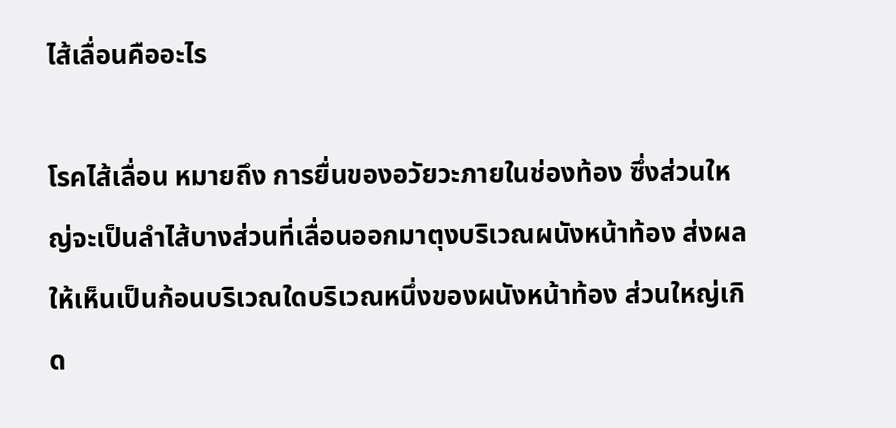ไส้เลื่อนคืออะไร

โรคไส้เลื่อน หมายถึง การยื่นของอวัยวะภายในช่องท้อง ซึ่งส่วนใหญ่จะเป็นลำไส้บางส่วนที่เลื่อนออกมาตุงบริเวณผนังหน้าท้อง ส่งผลให้เห็นเป็นก้อนบริเวณใดบริเวณหนึ่งของผนังหน้าท้อง ส่วนใหญ่เกิด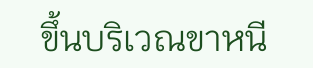ขึ้นบริเวณขาหนี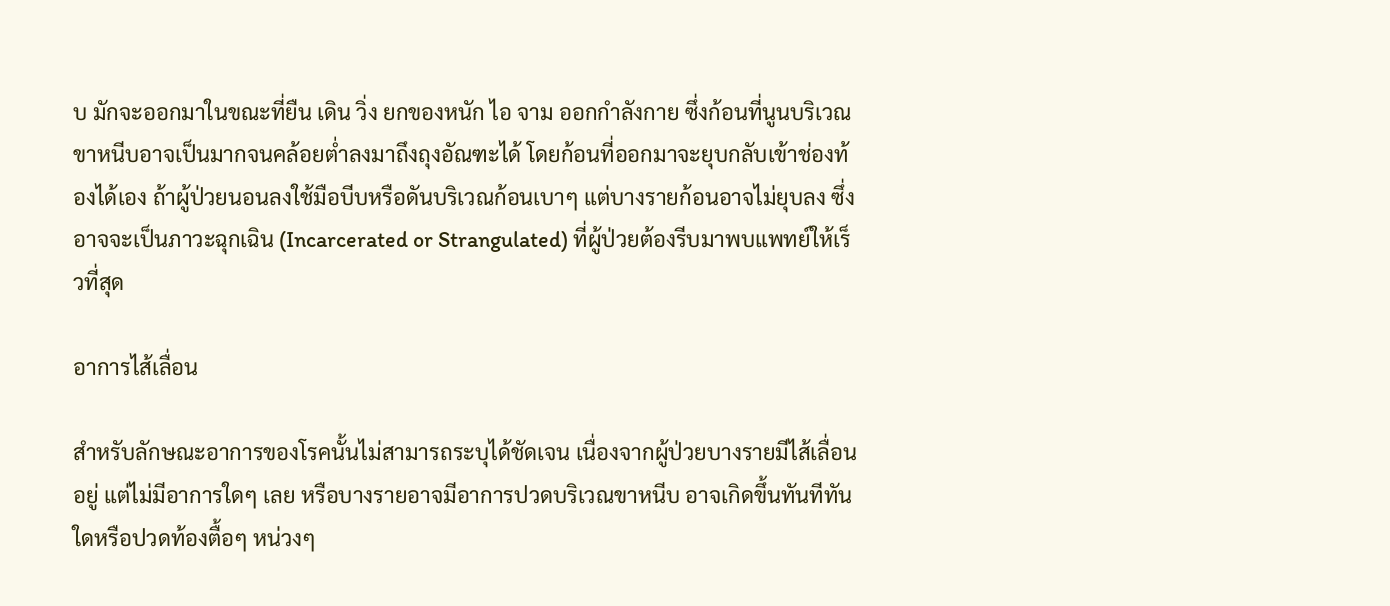บ มักจะออกมาในขณะที่ยืน เดิน วิ่ง ยกของหนัก ไอ จาม ออกกำลังกาย ซึ่งก้อนที่นูนบริเวณขาหนีบอาจเป็นมากจนคล้อยต่ำลงมาถึงถุงอัณฑะได้ โดยก้อนที่ออกมาจะยุบกลับเข้าช่องท้องได้เอง ถ้าผู้ป่วยนอนลงใช้มือบีบหรือดันบริเวณก้อนเบาๆ แต่บางรายก้อนอาจไม่ยุบลง ซึ่งอาจจะเป็นภาวะฉุกเฉิน (Incarcerated or Strangulated) ที่ผู้ป่วยต้องรีบมาพบแพทย์ให้เร็วที่สุด

อาการไส้เลื่อน

สำหรับลักษณะอาการของโรคนั้นไม่สามารถระบุได้ชัดเจน เนื่องจากผู้ป่วยบางรายมีไส้เลื่อนอยู่ แต่ไม่มีอาการใดๆ เลย หรือบางรายอาจมีอาการปวดบริเวณขาหนีบ อาจเกิดขึ้นทันทีทันใดหรือปวดท้องตื้อๆ หน่วงๆ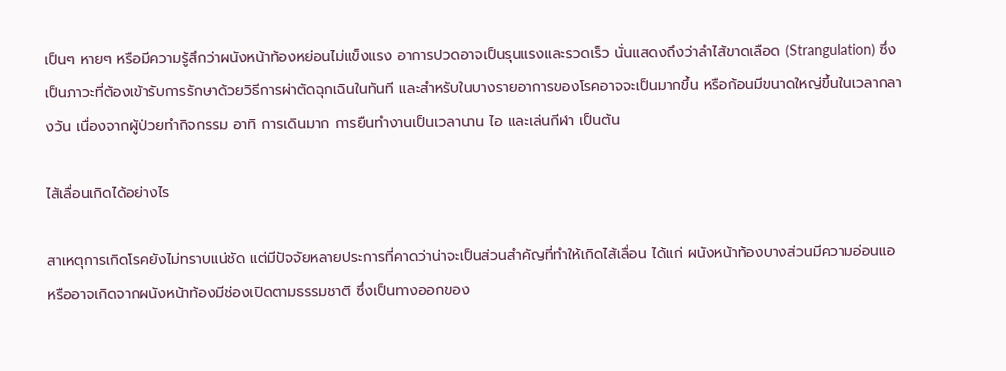เป็นๆ หายๆ หรือมีความรู้สึกว่าผนังหน้าท้องหย่อนไม่แข็งแรง อาการปวดอาจเป็นรุนแรงและรวดเร็ว นั่นแสดงถึงว่าลำไส้ขาดเลือด (Strangulation) ซึ่งเป็นภาวะที่ต้องเข้ารับการรักษาด้วยวิธีการผ่าตัดฉุกเฉินในทันที และสำหรับในบางรายอาการของโรคอาจจะเป็นมากขึ้น หรือก้อนมีขนาดใหญ่ขึ้นในเวลากลางวัน เนื่องจากผู้ป่วยทำกิจกรรม อาทิ การเดินมาก การยืนทำงานเป็นเวลานาน ไอ และเล่นกีฬา เป็นต้น

ไส้เลื่อนเกิดได้อย่างไร

สาเหตุการเกิดโรคยังไม่ทราบแน่ชัด แต่มีปัจจัยหลายประการที่คาดว่าน่าจะเป็นส่วนสำคัญที่ทำให้เกิดไส้เลื่อน ได้แก่ ผนังหน้าท้องบางส่วนมีความอ่อนแอ หรืออาจเกิดจากผนังหน้าท้องมีช่องเปิดตามธรรมชาติ ซึ่งเป็นทางออกของ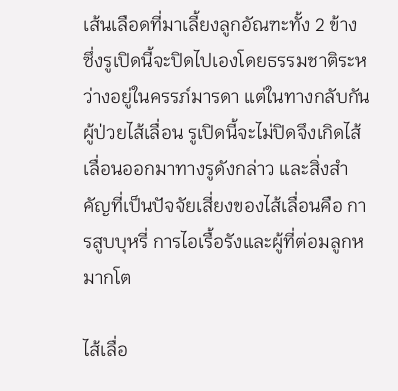เส้นเลือดที่มาเลี้ยงลูกอัณฑะทั้ง 2 ข้าง ซึ่งรูเปิดนี้จะปิดไปเองโดยธรรมชาติระหว่างอยู่ในครรภ์มารดา แต่ในทางกลับกันผู้ป่วยไส้เลื่อน รูเปิดนี้จะไม่ปิดจึงเกิดไส้เลื่อนออกมาทางรูดังกล่าว และสิ่งสำคัญที่เป็นปัจจัยเสี่ยงของไส้เลื่อนคือ การสูบบุหรี่ การไอเรื้อรังและผู้ที่ต่อมลูกหมากโต

ไส้เลื่อ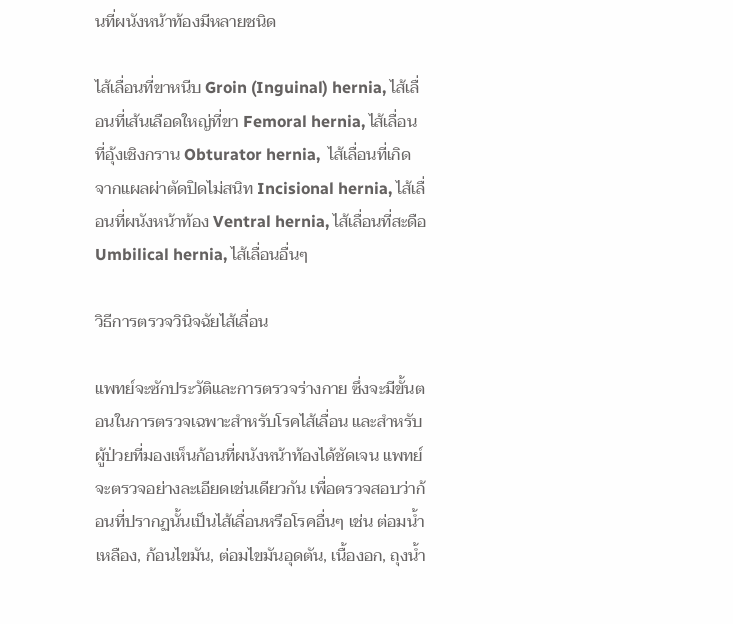นที่ผนังหน้าท้องมีหลายชนิด

ไส้เลื่อนที่ขาหนีบ Groin (Inguinal) hernia, ไส้เลื่อนที่เส้นเลือดใหญ่ที่ขา Femoral hernia, ไส้เลื่อนที่อุ้งเชิงกราน Obturator hernia,  ไส้เลื่อนที่เกิดจากแผลผ่าตัดปิดไม่สนิท Incisional hernia, ไส้เลื่อนที่ผนังหน้าท้อง Ventral hernia, ไส้เลื่อนที่สะดือ Umbilical hernia, ไส้เลื่อนอื่นๆ

วิธีการตรวจวินิจฉัยไส้เลื่อน

แพทย์จะซักประวัติและการตรวจร่างกาย ซึ่งจะมีขั้นตอนในการตรวจเฉพาะสำหรับโรคไส้เลื่อน และสำหรับผู้ป่วยที่มองเห็นก้อนที่ผนังหน้าท้องได้ชัดเจน แพทย์จะตรวจอย่างละเอียดเช่นเดียวกัน เพื่อตรวจสอบว่าก้อนที่ปรากฏนั้นเป็นไส้เลื่อนหรือโรคอื่นๆ เช่น ต่อมน้ำเหลือง, ก้อนไขมัน, ต่อมไขมันอุดตัน, เนื้องอก, ถุงน้ำ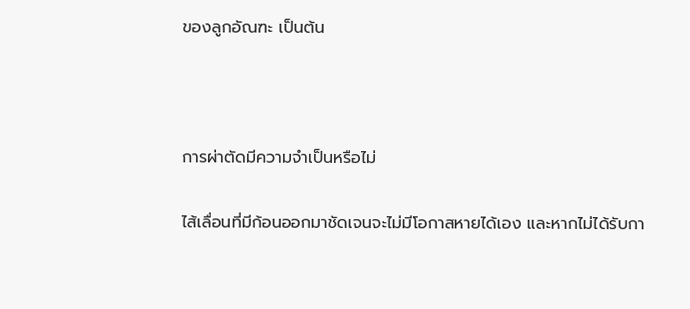ของลูกอัณฑะ เป็นต้น



การผ่าตัดมีความจำเป็นหรือไม่

ไส้เลื่อนที่มีก้อนออกมาชัดเจนจะไม่มีโอกาสหายได้เอง และหากไม่ได้รับกา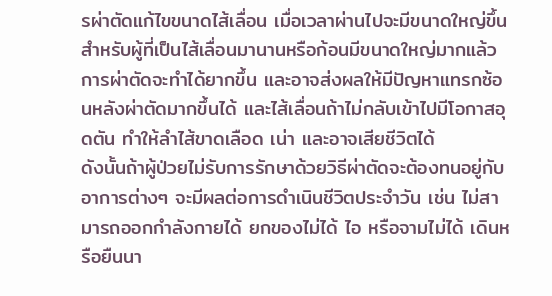รผ่าตัดแก้ไขขนาดไส้เลื่อน เมื่อเวลาผ่านไปจะมีขนาดใหญ่ขึ้น สำหรับผู้ที่เป็นไส้เลื่อนมานานหรือก้อนมีขนาดใหญ่มากแล้ว การผ่าตัดจะทำได้ยากขึ้น และอาจส่งผลให้มีปัญหาแทรกซ้อนหลังผ่าตัดมากขึ้นได้ และไส้เลื่อนถ้าไม่กลับเข้าไปมีโอกาสอุดตัน ทำให้ลำไส้ขาดเลือด เน่า และอาจเสียชีวิตได้
ดังนั้นถ้าผู้ป่วยไม่รับการรักษาด้วยวิธีผ่าตัดจะต้องทนอยู่กับอาการต่างๆ จะมีผลต่อการดำเนินชีวิตประจำวัน เช่น ไม่สามารถออกกำลังกายได้ ยกของไม่ได้ ไอ หรือจามไม่ได้ เดินหรือยืนนา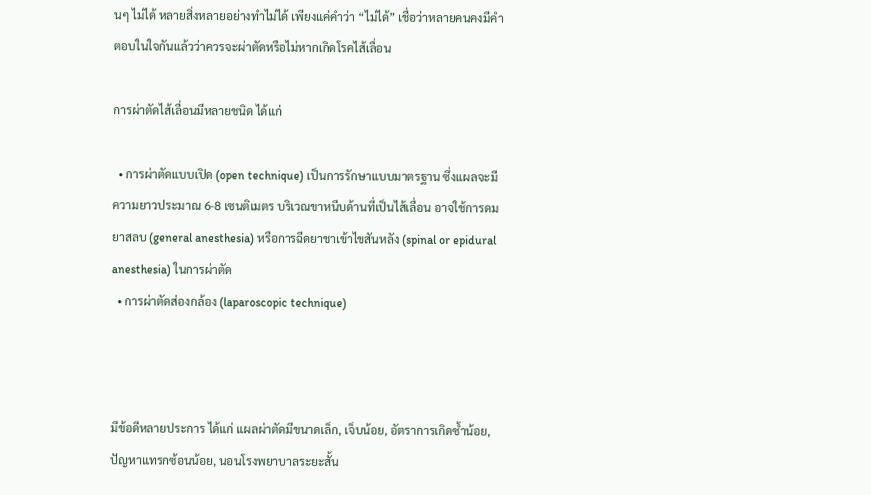นๆ ไม่ได้ หลายสิ่งหลายอย่างทำไม่ได้ เพียงแค่คำว่า “ไม่ได้” เชื่อว่าหลายคนคงมีคำตอบในใจกันแล้วว่าควรจะผ่าตัดหรือไม่หากเกิดโรคไส้เลื่อน

การผ่าตัดไส้เลื่อนมีหลายชนิด ได้แก่

  • การผ่าตัดแบบเปิด (open technique) เป็นการรักษาแบบมาตรฐาน ซึ่งแผลจะมีความยาวประมาณ 6-8 เซนติเมตร บริเวณขาหนีบด้านที่เป็นไส้เลื่อน อาจใช้การดมยาสลบ (general anesthesia) หรือการฉีดยาชาเข้าไขสันหลัง (spinal or epidural anesthesia) ในการผ่าตัด
  • การผ่าตัดส่องกล้อง (laparoscopic technique)



มีข้อดีหลายประการ ได้แก่ แผลผ่าตัดมีขนาดเล็ก, เจ็บน้อย, อัตราการเกิดซ้ำน้อย, ปัญหาแทรกซ้อนน้อย, นอนโรงพยาบาลระยะสั้น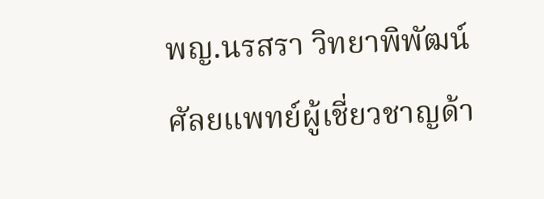พญ.นรสรา วิทยาพิพัฒน์
ศัลยแพทย์ผู้เชี่ยวชาญด้า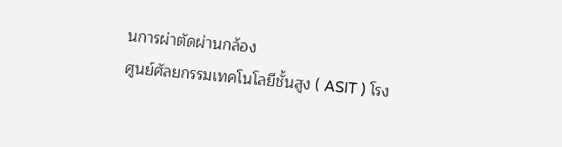นการผ่าตัดผ่านกล้อง
ศูนย์ศัลยกรรมเทคโนโลยีชั้นสูง ( ASIT ) โรง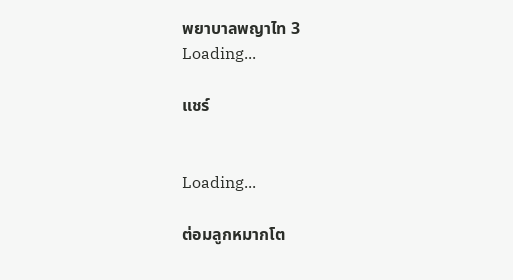พยาบาลพญาไท 3
Loading...

แชร์


Loading...

ต่อมลูกหมากโต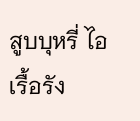สูบบุหรี่ ไอเรื้อรัง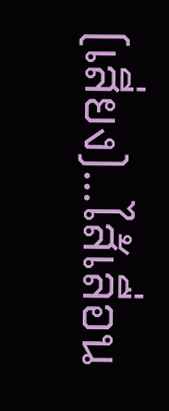(เสี่ยง)...ไส้เลื่อน